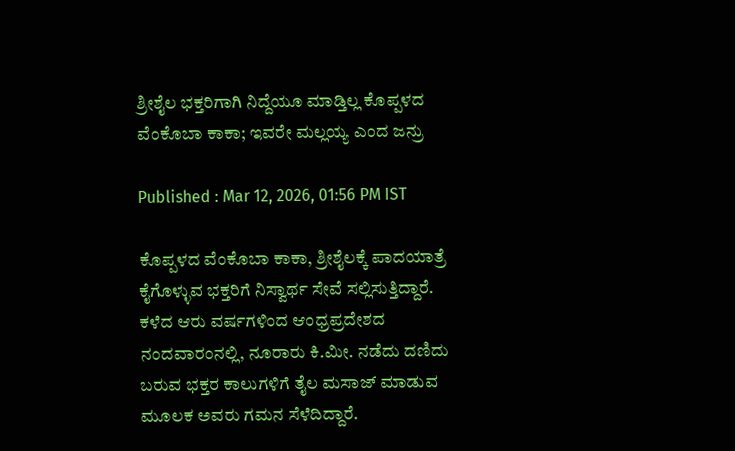ಶ್ರೀಶೈಲ ಭಕ್ತರಿಗಾಗಿ ನಿದ್ದೆಯೂ ಮಾಡ್ತಿಲ್ಲ ಕೊಪ್ಪಳದ ವೆಂಕೊಬಾ ಕಾಕಾ; ಇವರೇ ಮಲ್ಲಯ್ಯ ಎಂದ ಜನ್ರು

Published : Mar 12, 2026, 01:56 PM IST

ಕೊಪ್ಪಳದ ವೆಂಕೊಬಾ ಕಾಕಾ, ಶ್ರೀಶೈಲಕ್ಕೆ ಪಾದಯಾತ್ರೆ ಕೈಗೊಳ್ಳುವ ಭಕ್ತರಿಗೆ ನಿಸ್ವಾರ್ಥ ಸೇವೆ ಸಲ್ಲಿಸುತ್ತಿದ್ದಾರೆ. ಕಳೆದ ಆರು ವರ್ಷಗಳಿಂದ ಆಂಧ್ರಪ್ರದೇಶದ ನಂದವಾರಂನಲ್ಲಿ, ನೂರಾರು ಕಿ.ಮೀ. ನಡೆದು ದಣಿದು ಬರುವ ಭಕ್ತರ ಕಾಲುಗಳಿಗೆ ತೈಲ ಮಸಾಜ್ ಮಾಡುವ ಮೂಲಕ ಅವರು ಗಮನ ಸೆಳೆದಿದ್ದಾರೆ.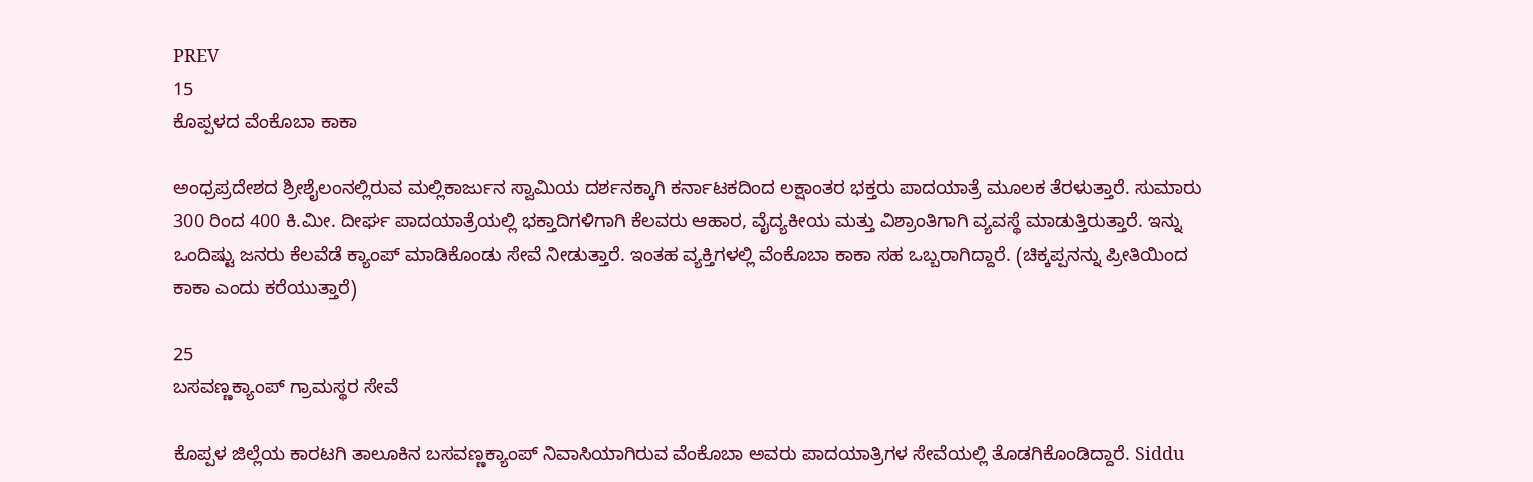PREV
15
ಕೊಪ್ಪಳದ ವೆಂಕೊಬಾ ಕಾಕಾ

ಅಂಧ್ರಪ್ರದೇಶದ ಶ್ರೀಶೈಲಂನಲ್ಲಿರುವ ಮಲ್ಲಿಕಾರ್ಜುನ ಸ್ವಾಮಿಯ ದರ್ಶನಕ್ಕಾಗಿ ಕರ್ನಾಟಕದಿಂದ ಲಕ್ಷಾಂತರ ಭಕ್ತರು ಪಾದಯಾತ್ರೆ ಮೂಲಕ ತೆರಳುತ್ತಾರೆ. ಸುಮಾರು 300 ರಿಂದ 400 ಕಿ.ಮೀ. ದೀರ್ಘ ಪಾದಯಾತ್ರೆಯಲ್ಲಿ ಭಕ್ತಾದಿಗಳಿಗಾಗಿ ಕೆಲವರು ಆಹಾರ, ವೈದ್ಯಕೀಯ ಮತ್ತು ವಿಶ್ರಾಂತಿಗಾಗಿ ವ್ಯವಸ್ಥೆ ಮಾಡುತ್ತಿರುತ್ತಾರೆ. ಇನ್ನು ಒಂದಿಷ್ಟು ಜನರು ಕೆಲವೆಡೆ ಕ್ಯಾಂಪ್ ಮಾಡಿಕೊಂಡು ಸೇವೆ ನೀಡುತ್ತಾರೆ. ಇಂತಹ ವ್ಯಕ್ತಿಗಳಲ್ಲಿ ವೆಂಕೊಬಾ ಕಾಕಾ ಸಹ ಒಬ್ಬರಾಗಿದ್ದಾರೆ. (ಚಿಕ್ಕಪ್ಪನನ್ನು ಪ್ರೀತಿಯಿಂದ ಕಾಕಾ ಎಂದು ಕರೆಯುತ್ತಾರೆ)

25
ಬಸವಣ್ಣಕ್ಯಾಂಪ್‌ ಗ್ರಾಮಸ್ಥರ ಸೇವೆ

ಕೊಪ್ಪಳ ಜಿಲ್ಲೆಯ ಕಾರಟಗಿ ತಾಲೂಕಿನ ಬಸವಣ್ಣಕ್ಯಾಂಪ್ ನಿವಾಸಿಯಾಗಿರುವ ವೆಂಕೊಬಾ ಅವರು ಪಾದಯಾತ್ರಿಗಳ ಸೇವೆಯಲ್ಲಿ ತೊಡಗಿಕೊಂಡಿದ್ದಾರೆ. Siddu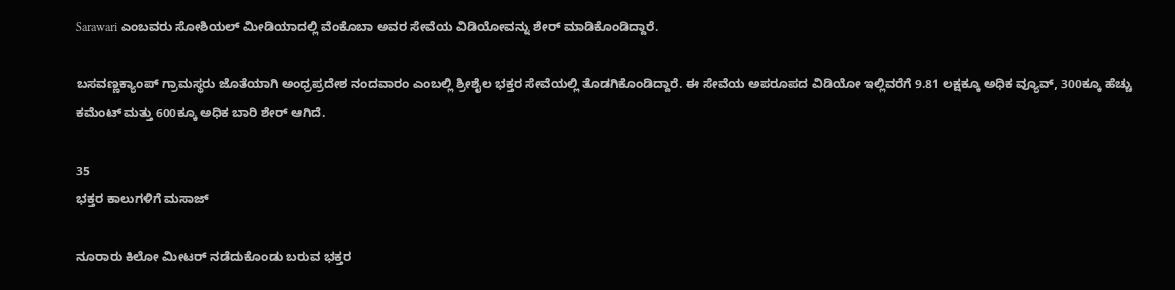Sarawari ಎಂಬವರು ಸೋಶಿಯಲ್ ಮೀಡಿಯಾದಲ್ಲಿ ವೆಂಕೊಬಾ ಅವರ ಸೇವೆಯ ವಿಡಿಯೋವನ್ನು ಶೇರ್ ಮಾಡಿಕೊಂಡಿದ್ದಾರೆ.

ಬಸವಣ್ಣಕ್ಯಾಂಪ್‌ ಗ್ರಾಮಸ್ಥರು ಜೊತೆಯಾಗಿ ಅಂಧ್ರಪ್ರದೇಶ ನಂದವಾರಂ ಎಂಬಲ್ಲಿ ಶ್ರೀಶೈಲ ಭಕ್ತರ ಸೇವೆಯಲ್ಲಿ ತೊಡಗಿಕೊಂಡಿದ್ದಾರೆ. ಈ ಸೇವೆಯ ಅಪರೂಪದ ವಿಡಿಯೋ ಇಲ್ಲಿವರೆಗೆ 9.81 ಲಕ್ಷಕ್ಕೂ ಅಧಿಕ ವ್ಯೂವ್, 300ಕ್ಕೂ ಹೆಚ್ಚು ಕಮೆಂಟ್ ಮತ್ತು 600ಕ್ಕೂ ಅಧಿಕ ಬಾರಿ ಶೇರ್ ಆಗಿದೆ.

35
ಭಕ್ತರ ಕಾಲುಗಳಿಗೆ ಮಸಾಜ್

ನೂರಾರು ಕಿಲೋ ಮೀಟರ್ ನಡೆದುಕೊಂಡು ಬರುವ ಭಕ್ತರ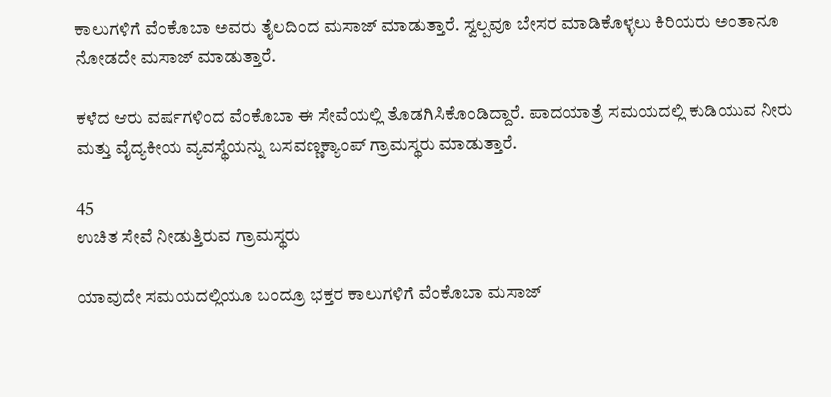ಕಾಲುಗಳಿಗೆ ವೆಂಕೊಬಾ ಅವರು ತೈಲದಿಂದ ಮಸಾಜ್ ಮಾಡುತ್ತಾರೆ. ಸ್ವಲ್ಪವೂ ಬೇಸರ ಮಾಡಿಕೊಳ್ಳಲು ಕಿರಿಯರು ಅಂತಾನೂ ನೋಡದೇ ಮಸಾಜ್ ಮಾಡುತ್ತಾರೆ.

ಕಳೆದ ಆರು ವರ್ಷಗಳಿಂದ ವೆಂಕೊಬಾ ಈ ಸೇವೆಯಲ್ಲಿ ತೊಡಗಿಸಿಕೊಂಡಿದ್ದಾರೆ. ಪಾದಯಾತ್ರೆ ಸಮಯದಲ್ಲಿ ಕುಡಿಯುವ ನೀರು ಮತ್ತು ವೈದ್ಯಕೀಯ ವ್ಯವಸ್ಥೆಯನ್ನು ಬಸವಣ್ಣಕ್ಯಾಂಪ್ ಗ್ರಾಮಸ್ಥರು ಮಾಡುತ್ತಾರೆ.

45
ಉಚಿತ ಸೇವೆ ನೀಡುತ್ತಿರುವ ಗ್ರಾಮಸ್ಥರು

ಯಾವುದೇ ಸಮಯದಲ್ಲಿಯೂ ಬಂದ್ರೂ ಭಕ್ತರ ಕಾಲುಗಳಿಗೆ ವೆಂಕೊಬಾ ಮಸಾಜ್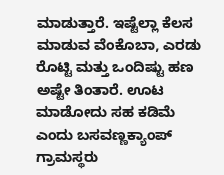ಮಾಡುತ್ತಾರೆ. ಇಷ್ಟೆಲ್ಲಾ ಕೆಲಸ ಮಾಡುವ ವೆಂಕೊಬಾ, ಎರಡು ರೊಟ್ಟಿ ಮತ್ತು ಒಂದಿಷ್ಟು ಹಣ ಅಷ್ಟೇ ತಿಂತಾರೆ. ಊಟ ಮಾಡೋದು ಸಹ ಕಡಿಮೆ ಎಂದು ಬಸವಣ್ಣಕ್ಯಾಂಪ್ ಗ್ರಾಮಸ್ಥರು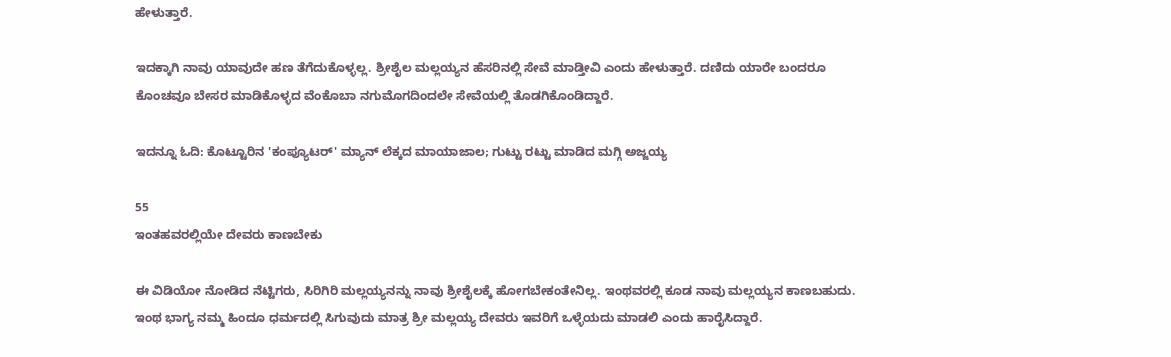ಹೇಳುತ್ತಾರೆ.

ಇದಕ್ಕಾಗಿ ನಾವು ಯಾವುದೇ ಹಣ ತೆಗೆದುಕೊಳ್ಳಲ್ಲ. ಶ್ರೀಶೈಲ ಮಲ್ಲಯ್ಯನ ಹೆಸರಿನಲ್ಲಿ ಸೇವೆ ಮಾಡ್ತೀವಿ ಎಂದು ಹೇಳುತ್ತಾರೆ. ದಣಿದು ಯಾರೇ ಬಂದರೂ ಕೊಂಚವೂ ಬೇಸರ ಮಾಡಿಕೊಳ್ಳದ ವೆಂಕೊಬಾ ನಗುಮೊಗದಿಂದಲೇ ಸೇವೆಯಲ್ಲಿ ತೊಡಗಿಕೊಂಡಿದ್ದಾರೆ.

ಇದನ್ನೂ ಓದಿ: ಕೊಟ್ಟೂರಿನ 'ಕಂಪ್ಯೂಟರ್' ಮ್ಯಾನ್‌ ಲೆಕ್ಕದ ಮಾಯಾಜಾಲ; ಗುಟ್ಟು ರಟ್ಟು ಮಾಡಿದ ಮಗ್ಗಿ ಅಜ್ಜಯ್ಯ

55
ಇಂತಹವರಲ್ಲಿಯೇ ದೇವರು ಕಾಣಬೇಕು

ಈ ವಿಡಿಯೋ ನೋಡಿದ ನೆಟ್ಟಿಗರು, ಸಿರಿಗಿರಿ ಮಲ್ಲಯ್ಯನನ್ನು ನಾವು ಶ್ರೀಶೈಲಕ್ಕೆ ಹೋಗಬೇಕಂತೇನಿಲ್ಲ. ಇಂಥವರಲ್ಲಿ ಕೂಡ ನಾವು ಮಲ್ಲಯ್ಯನ ಕಾಣಬಹುದು. ಇಂಥ ಭಾಗ್ಯ ನಮ್ಮ ಹಿಂದೂ ಧರ್ಮದಲ್ಲಿ ಸಿಗುವುದು ಮಾತ್ರ ಶ್ರೀ ಮಲ್ಲಯ್ಯ ದೇವರು ಇವರಿಗೆ ಒಳ್ಳೆಯದು ಮಾಡಲಿ ಎಂದು ಹಾರೈಸಿದ್ದಾರೆ.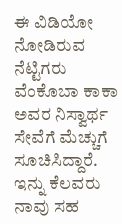ಈ ವಿಡಿಯೋ ನೋಡಿರುವ ನೆಟ್ಟಿಗರು ವೆಂಕೊಬಾ ಕಾಕಾ ಅವರ ನಿಸ್ವಾರ್ಥ ಸೇವೆಗೆ ಮೆಚ್ಚುಗೆ ಸೂಚಿಸಿದ್ದಾರೆ. ಇನ್ನು ಕೆಲವರು ನಾವು ಸಹ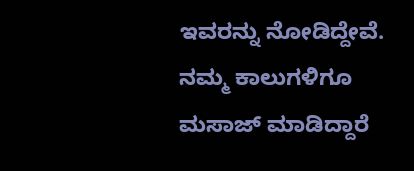ಇವರನ್ನು ನೋಡಿದ್ದೇವೆ. ನಮ್ಮ ಕಾಲುಗಳಿಗೂ ಮಸಾಜ್ ಮಾಡಿದ್ದಾರೆ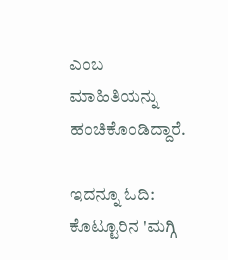ಎಂಬ ಮಾಹಿತಿಯನ್ನು ಹಂಚಿಕೊಂಡಿದ್ದಾರೆ.

ಇದನ್ನೂ ಓದಿ: ಕೊಟ್ಟೂರಿನ 'ಮಗ್ಗಿ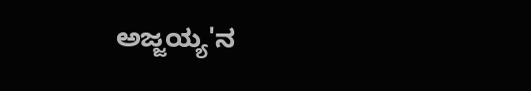ಅಜ್ಜಯ್ಯ'ನ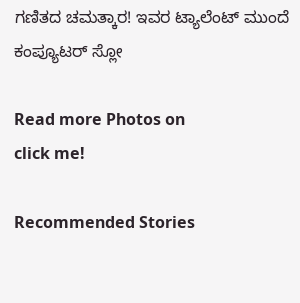ಗಣಿತದ ಚಮತ್ಕಾರ! ಇವರ ಟ್ಯಾಲೆಂಟ್‌ ಮುಂದೆ ಕಂಪ್ಯೂಟರ್‌ ಸ್ಲೋ

Read more Photos on
click me!

Recommended Stories